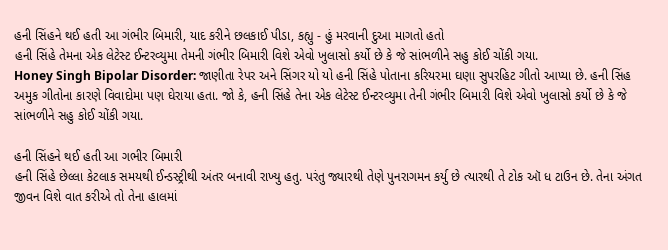હની સિંહને થઈ હતી આ ગંભીર બિમારી, યાદ કરીને છલકાઈ પીડા, કહ્યુ - હું મરવાની દુઆ માગતો હતો
હની સિંહે તેમના એક લેટેસ્ટ ઈન્ટરવ્યુમા તેમની ગંભીર બિમારી વિશે એવો ખુલાસો કર્યો છે કે જે સાંભળીને સહુ કોઈ ચોંકી ગયા.
Honey Singh Bipolar Disorder: જાણીતા રેપર અને સિંગર યો યો હની સિંહે પોતાના કરિયરમા ઘણા સુપરહિટ ગીતો આપ્યા છે. હની સિંહ અમુક ગીતોના કારણે વિવાદોમા પણ ઘેરાયા હતા. જો કે, હની સિંહે તેના એક લેટેસ્ટ ઈન્ટરવ્યુમા તેની ગંભીર બિમારી વિશે એવો ખુલાસો કર્યો છે કે જે સાંભળીને સહુ કોઈ ચોંકી ગયા.

હની સિંહને થઈ હતી આ ગભીર બિમારી
હની સિંહે છેલ્લા કેટલાક સમયથી ઈન્ડસ્ટ્રીથી અંતર બનાવી રાખ્યુ હતુ. પરંતુ જ્યારથી તેણે પુનરાગમન કર્યુ છે ત્યારથી તે ટોક ઑ ધ ટાઉન છે. તેના અંગત જીવન વિશે વાત કરીએ તો તેના હાલમાં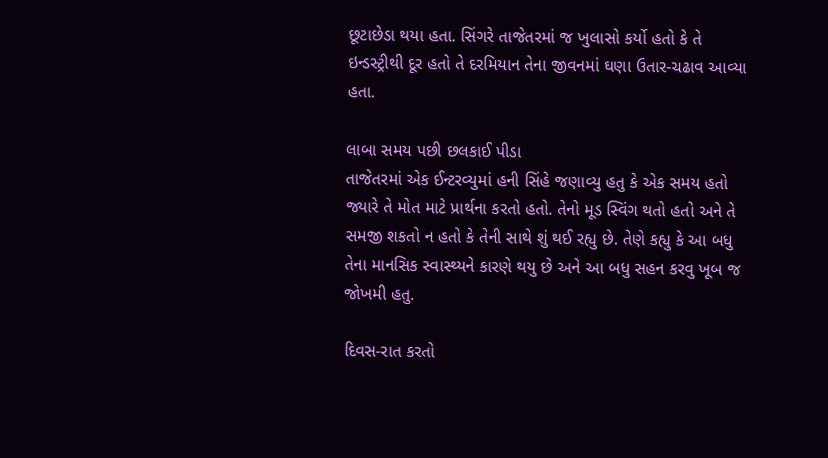છૂટાછેડા થયા હતા. સિંગરે તાજેતરમાં જ ખુલાસો કર્યો હતો કે તે ઇન્ડસ્ટ્રીથી દૂર હતો તે દરમિયાન તેના જીવનમાં ઘણા ઉતાર-ચઢાવ આવ્યા હતા.

લાબા સમય પછી છલકાઈ પીડા
તાજેતરમાં એક ઈન્ટરવ્યુમાં હની સિંહે જણાવ્યુ હતુ કે એક સમય હતો જ્યારે તે મોત માટે પ્રાર્થના કરતો હતો. તેનો મૂડ સ્વિંગ થતો હતો અને તે સમજી શકતો ન હતો કે તેની સાથે શું થઈ રહ્યુ છે. તેણે કહ્યુ કે આ બધુ તેના માનસિક સ્વાસ્થ્યને કારણે થયુ છે અને આ બધુ સહન કરવુ ખૂબ જ જોખમી હતુ.

દિવસ-રાત કરતો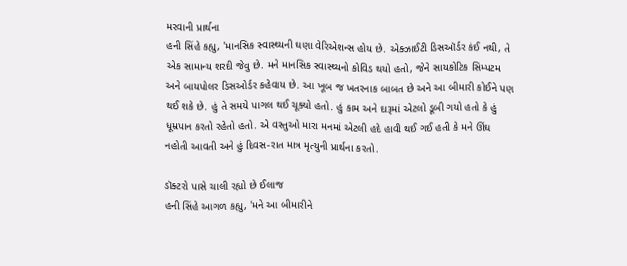મરવાની પ્રાર્થના
હની સિંહે કહ્યુ, 'માનસિક સ્વાસ્થ્યની ઘણા વેરિએશન્સ હોય છે. એક્ઝાઈટી ડિસઑર્ડર કંઈ નથી, તે એક સામાન્ય શરદી જેવુ છે. મને માનસિક સ્વાસ્થ્યનો કોવિડ થયો હતો, જેને સાયકોટિક સિમ્પટમ અને બાયપોલર ડિસઓર્ડર કહેવાય છે. આ ખૂબ જ ખતરનાક બાબત છે અને આ બીમારી કોઈને પણ થઈ શકે છે. હું તે સમયે પાગલ થઈ ચૂક્યો હતો. હું કામ અને દારૂમાં એટલો ડૂબી ગયો હતો કે હું ધૂમ્રપાન કરતો રહેતો હતો. એ વસ્તુઓ મારા મનમાં એટલી હદે હાવી થઈ ગઈ હતી કે મને ઊંઘ નહોતી આવતી અને હું દિવસ-રાત માત્ર મૃત્યુની પ્રાર્થના કરતો.

ડૉક્ટરો પાસે ચાલી રહ્યો છે ઈલાજ
હની સિંહે આગળ કહ્યુ, 'મને આ બીમારીને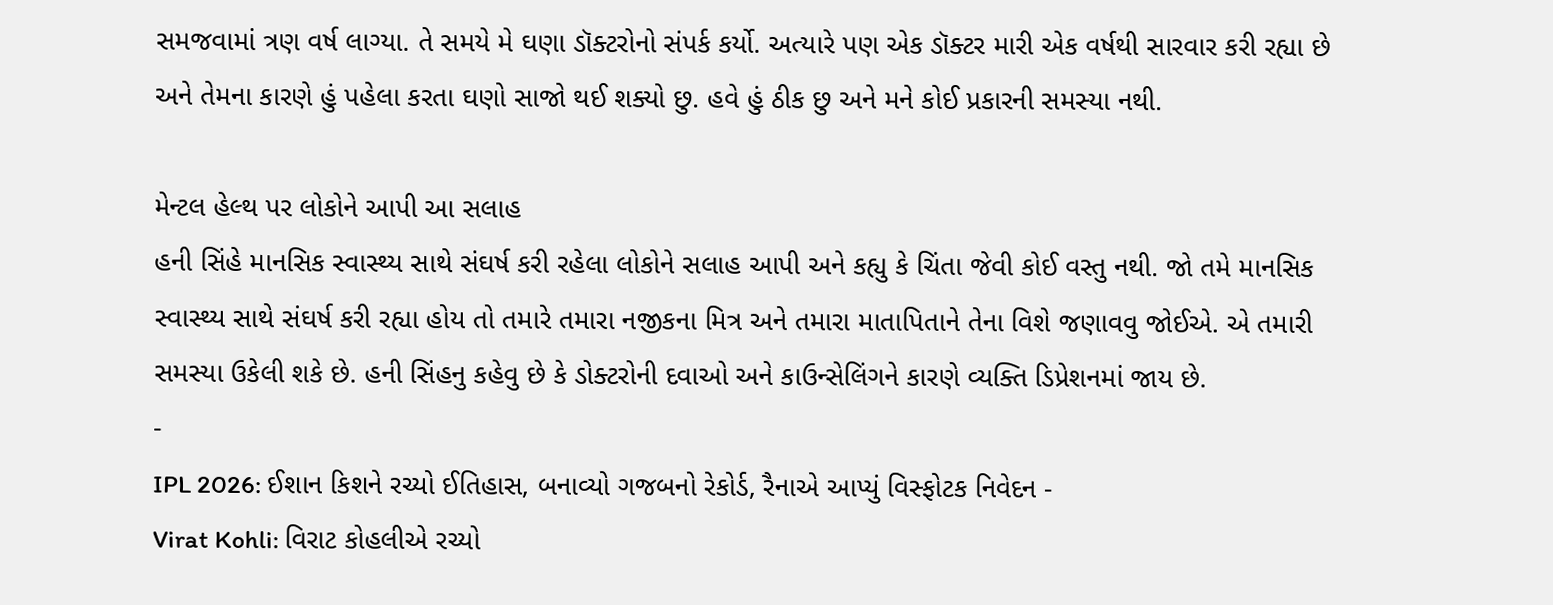સમજવામાં ત્રણ વર્ષ લાગ્યા. તે સમયે મે ઘણા ડૉક્ટરોનો સંપર્ક કર્યો. અત્યારે પણ એક ડૉક્ટર મારી એક વર્ષથી સારવાર કરી રહ્યા છે અને તેમના કારણે હું પહેલા કરતા ઘણો સાજો થઈ શક્યો છુ. હવે હું ઠીક છુ અને મને કોઈ પ્રકારની સમસ્યા નથી.

મેન્ટલ હેલ્થ પર લોકોને આપી આ સલાહ
હની સિંહે માનસિક સ્વાસ્થ્ય સાથે સંઘર્ષ કરી રહેલા લોકોને સલાહ આપી અને કહ્યુ કે ચિંતા જેવી કોઈ વસ્તુ નથી. જો તમે માનસિક સ્વાસ્થ્ય સાથે સંઘર્ષ કરી રહ્યા હોય તો તમારે તમારા નજીકના મિત્ર અને તમારા માતાપિતાને તેના વિશે જણાવવુ જોઈએ. એ તમારી સમસ્યા ઉકેલી શકે છે. હની સિંહનુ કહેવુ છે કે ડોક્ટરોની દવાઓ અને કાઉન્સેલિંગને કારણે વ્યક્તિ ડિપ્રેશનમાં જાય છે.
-
IPL 2026: ઈશાન કિશને રચ્યો ઈતિહાસ, બનાવ્યો ગજબનો રેકોર્ડ, રૈનાએ આપ્યું વિસ્ફોટક નિવેદન -
Virat Kohli: વિરાટ કોહલીએ રચ્યો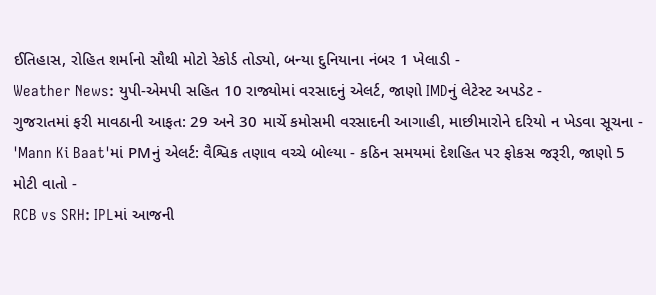ઈતિહાસ, રોહિત શર્માનો સૌથી મોટો રેકોર્ડ તોડ્યો, બન્યા દુનિયાના નંબર 1 ખેલાડી -
Weather News: યુપી-એમપી સહિત 10 રાજ્યોમાં વરસાદનું એલર્ટ, જાણો IMDનું લેટેસ્ટ અપડેટ -
ગુજરાતમાં ફરી માવઠાની આફત: 29 અને 30 માર્ચે કમોસમી વરસાદની આગાહી, માછીમારોને દરિયો ન ખેડવા સૂચના -
'Mann Ki Baat'માં PMનું એલર્ટ: વૈશ્વિક તણાવ વચ્ચે બોલ્યા - કઠિન સમયમાં દેશહિત પર ફોકસ જરૂરી, જાણો 5 મોટી વાતો -
RCB vs SRH: IPLમાં આજની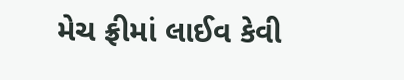મેચ ફ્રીમાં લાઈવ કેવી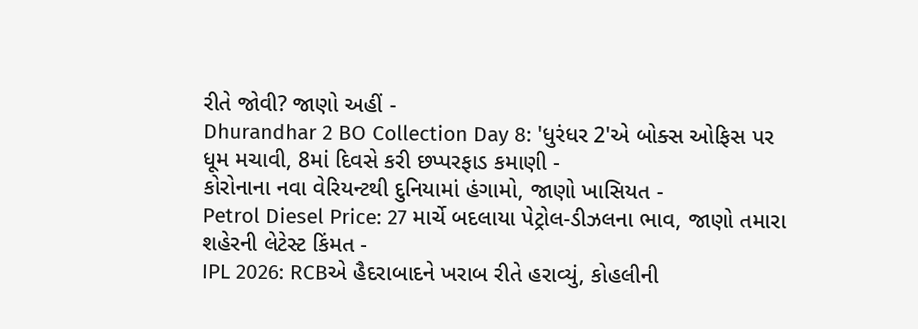રીતે જોવી? જાણો અહીં -
Dhurandhar 2 BO Collection Day 8: 'ધુરંધર 2'એ બોક્સ ઓફિસ પર ધૂમ મચાવી, 8માં દિવસે કરી છપ્પરફાડ કમાણી -
કોરોનાના નવા વેરિયન્ટથી દુનિયામાં હંગામો, જાણો ખાસિયત -
Petrol Diesel Price: 27 માર્ચે બદલાયા પેટ્રોલ-ડીઝલના ભાવ, જાણો તમારા શહેરની લેટેસ્ટ કિંમત -
IPL 2026: RCBએ હૈદરાબાદને ખરાબ રીતે હરાવ્યું, કોહલીની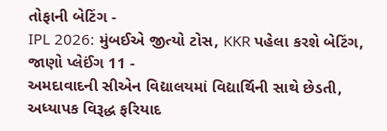તોફાની બેટિંગ -
IPL 2026: મુંબઈએ જીત્યો ટોસ, KKR પહેલા કરશે બેટિંગ, જાણો પ્લેઈંગ 11 -
અમદાવાદની સીએન વિદ્યાલયમાં વિદ્યાર્થિની સાથે છેડતી, અધ્યાપક વિરૂદ્ધ ફરિયાદ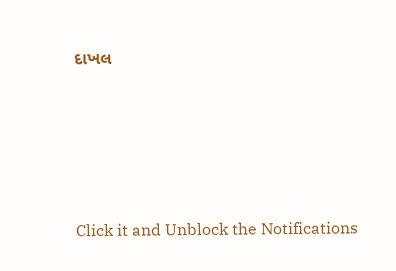દાખલ








Click it and Unblock the Notifications